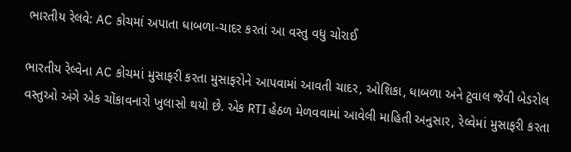ભારતીય રેલવે: AC કોચમાં અપાતા ધાબળા-ચાદર કરતાં આ વસ્તુ વધુ ચોરાઈ

ભારતીય રેલ્વેના AC કોચમાં મુસાફરી કરતા મુસાફરોને આપવામાં આવતી ચાદર, ઓશિકા, ધાબળા અને ટુવાલ જેવી બેડરોલ વસ્તુઓ અંગે એક ચોંકાવનારો ખુલાસો થયો છે. એક RTI હેઠળ મેળવવામાં આવેલી માહિતી અનુસાર, રેલ્વેમાં મુસાફરી કરતા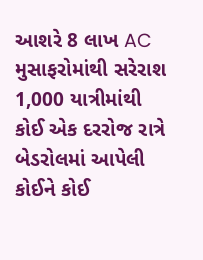આશરે 8 લાખ AC મુસાફરોમાંથી સરેરાશ 1,000 યાત્રીમાંથી કોઈ એક દરરોજ રાત્રે બેડરોલમાં આપેલી કોઈને કોઈ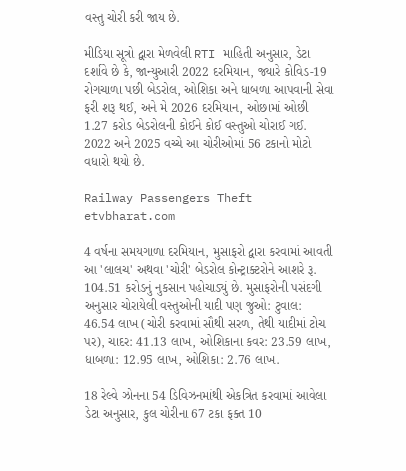વસ્તુ ચોરી કરી જાય છે.

મીડિયા સૂત્રો દ્વારા મેળવેલી RTI માહિતી અનુસાર, ડેટા દર્શાવે છે કે, જાન્યુઆરી 2022 દરમિયાન, જ્યારે કોવિડ-19 રોગચાળા પછી બેડરોલ, ઓશિકા અને ધાબળા આપવાની સેવા ફરી શરૂ થઈ, અને મે 2026 દરમિયાન, ઓછામાં ઓછી 1.27 કરોડ બેડરોલની કોઈને કોઈ વસ્તુઓ ચોરાઈ ગઈ. 2022 અને 2025 વચ્ચે આ ચોરીઓમાં 56 ટકાનો મોટો વધારો થયો છે.

Railway Passengers Theft
etvbharat.com

4 વર્ષના સમયગાળા દરમિયાન, મુસાફરો દ્વારા કરવામાં આવતી આ 'લાલચ' અથવા 'ચોરી' બેડરોલ કોન્ટ્રાક્ટરોને આશરે રૂ. 104.51 કરોડનું નુકસાન પહોચાડ્યું છે. મુસાફરોની પસંદગી અનુસાર ચોરાયેલી વસ્તુઓની યાદી પણ જુઓ: ટુવાલ: 46.54 લાખ (ચોરી કરવામાં સૌથી સરળ, તેથી યાદીમાં ટોચ પર), ચાદર: 41.13 લાખ, ઓશિકાના કવર: 23.59 લાખ, ધાબળા: 12.95 લાખ, ઓશિકા: 2.76 લાખ.

18 રેલ્વે ઝોનના 54 ડિવિઝનમાંથી એકત્રિત કરવામાં આવેલા ડેટા અનુસાર, કુલ ચોરીના 67 ટકા ફક્ત 10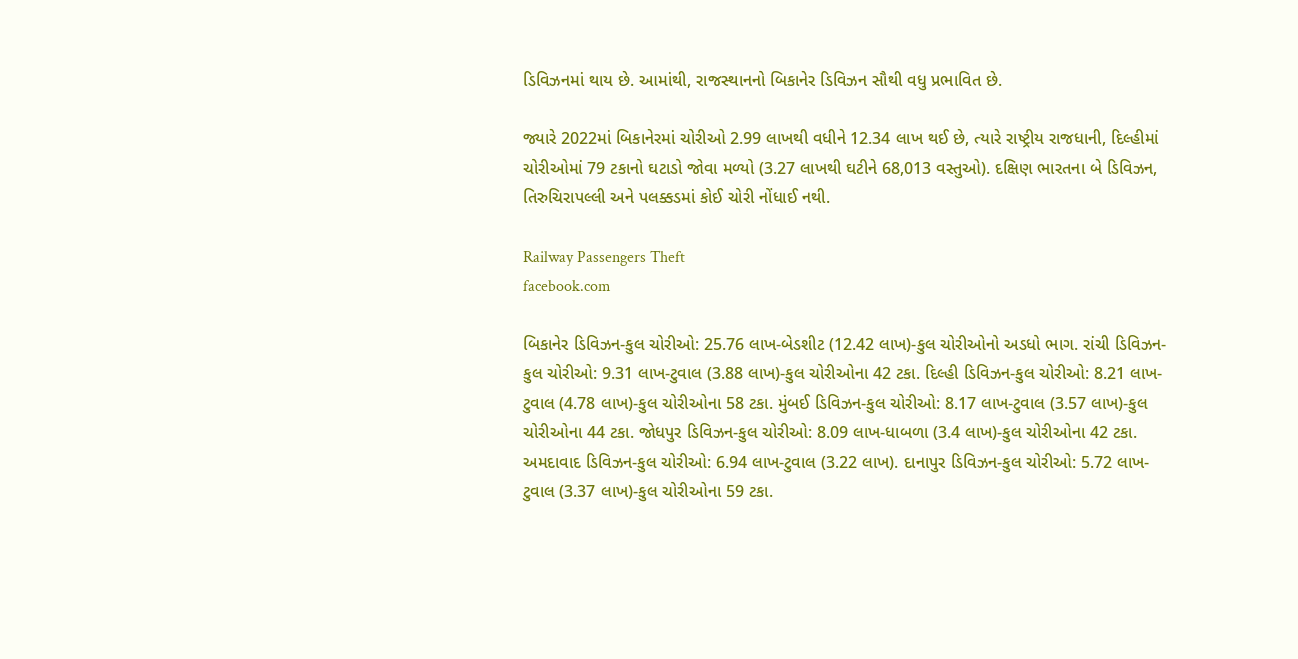ડિવિઝનમાં થાય છે. આમાંથી, રાજસ્થાનનો બિકાનેર ડિવિઝન સૌથી વધુ પ્રભાવિત છે.

જ્યારે 2022માં બિકાનેરમાં ચોરીઓ 2.99 લાખથી વધીને 12.34 લાખ થઈ છે, ત્યારે રાષ્ટ્રીય રાજધાની, દિલ્હીમાં ચોરીઓમાં 79 ટકાનો ઘટાડો જોવા મળ્યો (3.27 લાખથી ઘટીને 68,013 વસ્તુઓ). દક્ષિણ ભારતના બે ડિવિઝન, તિરુચિરાપલ્લી અને પલક્કડમાં કોઈ ચોરી નોંધાઈ નથી.

Railway Passengers Theft
facebook.com

બિકાનેર ડિવિઝન-કુલ ચોરીઓ: 25.76 લાખ-બેડશીટ (12.42 લાખ)-કુલ ચોરીઓનો અડધો ભાગ. રાંચી ડિવિઝન-કુલ ચોરીઓ: 9.31 લાખ-ટુવાલ (3.88 લાખ)-કુલ ચોરીઓના 42 ટકા. દિલ્હી ડિવિઝન-કુલ ચોરીઓ: 8.21 લાખ-ટુવાલ (4.78 લાખ)-કુલ ચોરીઓના 58 ટકા. મુંબઈ ડિવિઝન-કુલ ચોરીઓ: 8.17 લાખ-ટુવાલ (3.57 લાખ)-કુલ ચોરીઓના 44 ટકા. જોધપુર ડિવિઝન-કુલ ચોરીઓ: 8.09 લાખ-ધાબળા (3.4 લાખ)-કુલ ચોરીઓના 42 ટકા. અમદાવાદ ડિવિઝન-કુલ ચોરીઓ: 6.94 લાખ-ટુવાલ (3.22 લાખ). દાનાપુર ડિવિઝન-કુલ ચોરીઓ: 5.72 લાખ-ટુવાલ (3.37 લાખ)-કુલ ચોરીઓના 59 ટકા.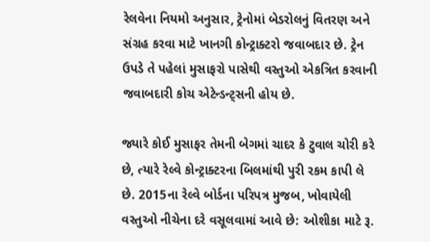રેલવેના નિયમો અનુસાર, ટ્રેનોમાં બેડરોલનું વિતરણ અને સંગ્રહ કરવા માટે ખાનગી કોન્ટ્રાક્ટરો જવાબદાર છે. ટ્રેન ઉપડે તે પહેલાં મુસાફરો પાસેથી વસ્તુઓ એકત્રિત કરવાની જવાબદારી કોચ એટેન્ડન્ટ્સની હોય છે.

જ્યારે કોઈ મુસાફર તેમની બેગમાં ચાદર કે ટુવાલ ચોરી કરે છે, ત્યારે રેલ્વે કોન્ટ્રાક્ટરના બિલમાંથી પુરી રકમ કાપી લે છે. 2015ના રેલ્વે બોર્ડના પરિપત્ર મુજબ, ખોવાયેલી વસ્તુઓ નીચેના દરે વસૂલવામાં આવે છે: ઓશીકા માટે રૂ.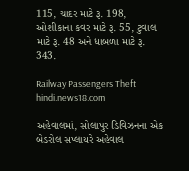115, ચાદર માટે રૂ. 198, ઓશીકાના કવર માટે રૂ. 55, ટુવાલ માટે રૂ. 48 અને ધાબળા માટે રૂ. 343.

Railway Passengers Theft
hindi.news18.com

અહેવાલમાં, સોલાપુર ડિવિઝનના એક બેડરોલ સપ્લાયરે અહેવાલ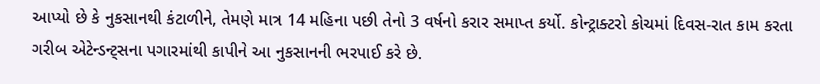આપ્યો છે કે નુકસાનથી કંટાળીને, તેમણે માત્ર 14 મહિના પછી તેનો 3 વર્ષનો કરાર સમાપ્ત કર્યો. કોન્ટ્રાક્ટરો કોચમાં દિવસ-રાત કામ કરતા ગરીબ એટેન્ડન્ટ્સના પગારમાંથી કાપીને આ નુકસાનની ભરપાઈ કરે છે.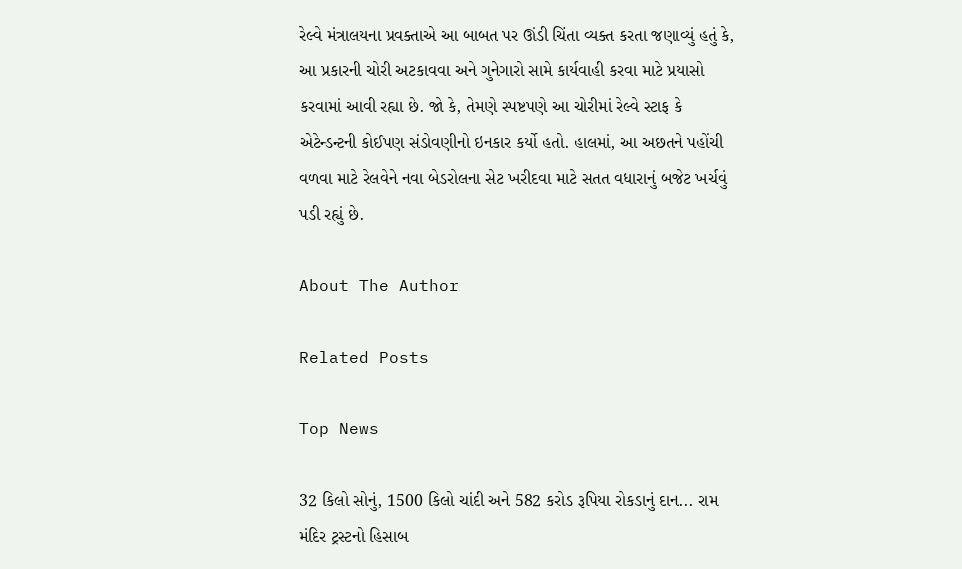રેલ્વે મંત્રાલયના પ્રવક્તાએ આ બાબત પર ઊંડી ચિંતા વ્યક્ત કરતા જણાવ્યું હતું કે, આ પ્રકારની ચોરી અટકાવવા અને ગુનેગારો સામે કાર્યવાહી કરવા માટે પ્રયાસો કરવામાં આવી રહ્યા છે. જો કે, તેમણે સ્પષ્ટપણે આ ચોરીમાં રેલ્વે સ્ટાફ કે એટેન્ડન્ટની કોઈપણ સંડોવણીનો ઇનકાર કર્યો હતો. હાલમાં, આ અછતને પહોંચી વળવા માટે રેલવેને નવા બેડરોલના સેટ ખરીદવા માટે સતત વધારાનું બજેટ ખર્ચવું પડી રહ્યું છે.

About The Author

Related Posts

Top News

32 કિલો સોનું, 1500 કિલો ચાંદી અને 582 કરોડ રૂપિયા રોકડાનું દાન... રામ મંદિર ટ્રસ્ટનો હિસાબ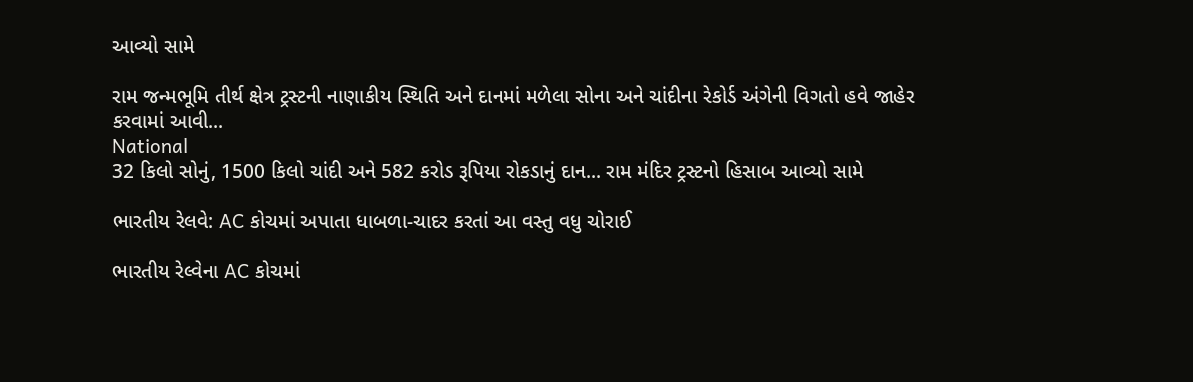આવ્યો સામે

રામ જન્મભૂમિ તીર્થ ક્ષેત્ર ટ્રસ્ટની નાણાકીય સ્થિતિ અને દાનમાં મળેલા સોના અને ચાંદીના રેકોર્ડ અંગેની વિગતો હવે જાહેર કરવામાં આવી...
National
32 કિલો સોનું, 1500 કિલો ચાંદી અને 582 કરોડ રૂપિયા રોકડાનું દાન... રામ મંદિર ટ્રસ્ટનો હિસાબ આવ્યો સામે

ભારતીય રેલવે: AC કોચમાં અપાતા ધાબળા-ચાદર કરતાં આ વસ્તુ વધુ ચોરાઈ

ભારતીય રેલ્વેના AC કોચમાં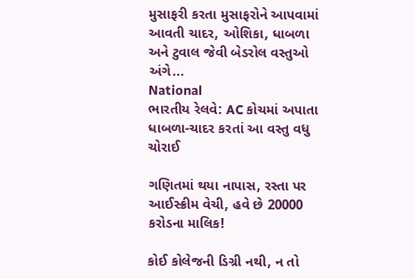મુસાફરી કરતા મુસાફરોને આપવામાં આવતી ચાદર, ઓશિકા, ધાબળા અને ટુવાલ જેવી બેડરોલ વસ્તુઓ અંગે...
National
ભારતીય રેલવે: AC કોચમાં અપાતા ધાબળા-ચાદર કરતાં આ વસ્તુ વધુ ચોરાઈ

ગણિતમાં થયા નાપાસ, રસ્તા પર આઈસ્ક્રીમ વેચી, હવે છે 20000 કરોડના માલિક!

કોઈ કોલેજની ડિગ્રી નથી, ન તો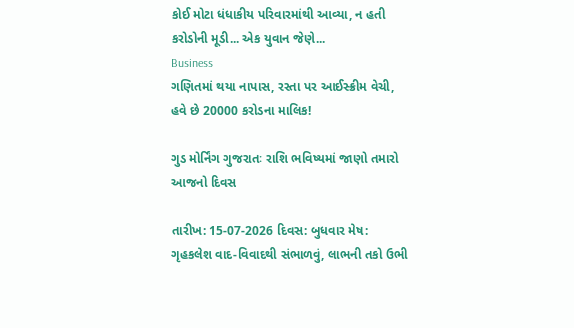કોઈ મોટા ધંધાકીય પરિવારમાંથી આવ્યા, ન હતી કરોડોની મૂડી... એક યુવાન જેણે...
Business
ગણિતમાં થયા નાપાસ, રસ્તા પર આઈસ્ક્રીમ વેચી, હવે છે 20000 કરોડના માલિક!

ગુડ મોર્નિંગ ગુજરાતઃ રાશિ ભવિષ્યમાં જાણો તમારો આજનો દિવસ

તારીખ: 15-07-2026 દિવસ: બુધવાર મેષ: ગૃહકલેશ વાદ-વિવાદથી સંભાળવું, લાભની તકો ઉભી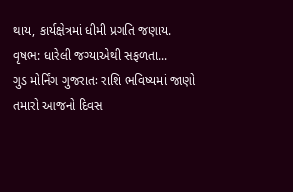થાય, કાર્યક્ષેત્રમાં ધીમી પ્રગતિ જણાય. વૃષભ: ધારેલી જગ્યાએથી સફળતા...
ગુડ મોર્નિંગ ગુજરાતઃ રાશિ ભવિષ્યમાં જાણો તમારો આજનો દિવસ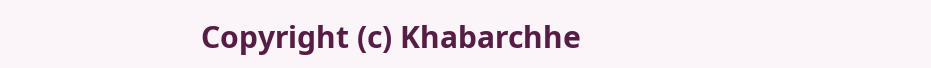Copyright (c) Khabarchhe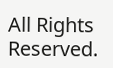All Rights Reserved.